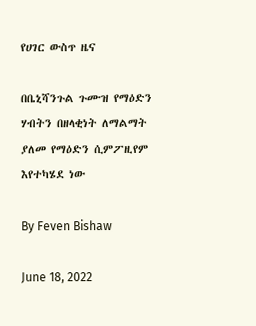የሀገር ውስጥ ዜና

በቤኒሻንጉል ጉሙዝ የማዕድን ሃብትን በዘላቂነት ለማልማት ያለመ የማዕድን ሲምፖዚየም እየተካሄደ ነው

By Feven Bishaw

June 18, 2022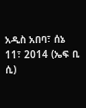አዲስ አበባ፣ ሰኔ 11፣ 2014 (ኤፍ ቢ ሲ)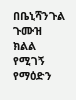በቤኒሻንጉል ጉሙዝ ክልል የሚገኝ የማዕድን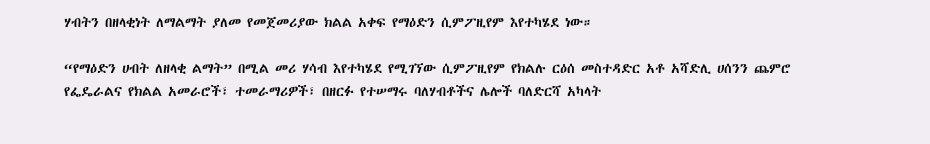ሃብትን በዘላቂነት ለማልማት ያለመ የመጀመሪያው ክልል አቀፍ የማዕድን ሲምፖዚየም እየተካሄደ ነው።

“የማዕድን ሀብት ለዘላቂ ልማት” በሚል መሪ ሃሳብ እየተካሄደ የሚገኘው ሲምፖዚየም የክልሉ ርዕሰ መስተዳድር አቶ አሻድሊ ሀሰንን ጨምሮ የፌዴራልና የክልል አመራሮች፣ ተመራማሪዎች፣ በዘርፉ የተሠማሩ ባለሃብቶችና ሌሎች ባለድርሻ አካላት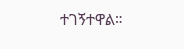ተገኝተዋል።